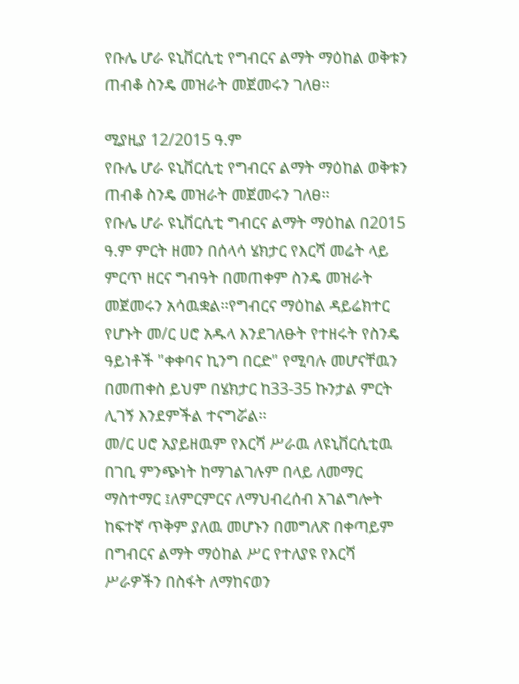የቡሌ ሆራ ዩኒቨርሲቲ የግብርና ልማት ማዕከል ወቅቱን ጠብቆ ስንዴ መዝራት መጀመሩን ገለፀ፡፡

ሚያዚያ 12/2015 ዓ.ም
የቡሌ ሆራ ዩኒቨርሲቲ የግብርና ልማት ማዕከል ወቅቱን ጠብቆ ስንዴ መዝራት መጀመሩን ገለፀ፡፡
የቡሌ ሆራ ዩኒቨርሲቲ ግብርና ልማት ማዕከል በ2015 ዓ.ም ምርት ዘመን በሰላሳ ሄክታር የእርሻ መሬት ላይ ምርጥ ዘርና ግብዓት በመጠቀም ስንዴ መዝራት መጀመሩን አሳዉቋል፡፡የግብርና ማዕከል ዳይሬክተር የሆኑት መ/ር ሀሮ አዱላ እንደገለፁት የተዘሩት የስንዴ ዓይነቶች "ቀቀባና ኪንግ በርድ" የሚባሉ መሆናቸዉን በመጠቀስ ይህም በሄክታር ከ33-35 ኩንታል ምርት ሊገኝ እንደምችል ተናግሯል፡፡
መ/ር ሀሮ አያይዘዉም የእርሻ ሥራዉ ለዩኒቨርሲቲዉ በገቢ ምንጭነት ከማገልገሉም በላይ ለመማር ማስተማር ፤ለምርምርና ለማህብረሰብ አገልግሎት ከፍተኛ ጥቅም ያለዉ መሆኑን በመግለጽ በቀጣይም በግብርና ልማት ማዕከል ሥር የተለያዩ የእርሻ ሥራዎችን በስፋት ለማከናወን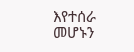እየተሰራ መሆኑን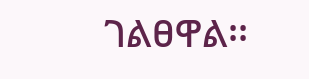ገልፀዋል፡፡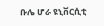ቡሌ ሆራ ዩኒቨርሲቲ